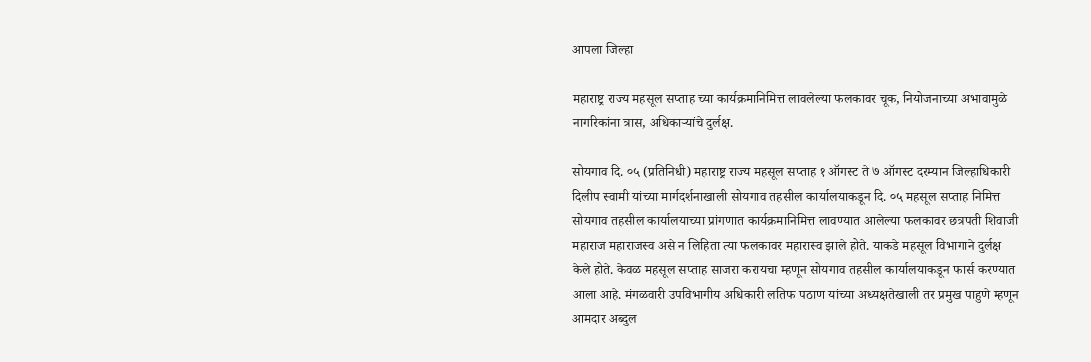आपला जिल्हा

महाराष्ट्र राज्य महसूल सप्ताह च्या कार्यक्रमानिमित्त लावलेल्या फलकावर चूक, नियोजनाच्या अभावामुळे नागरिकांना त्रास, अधिकाऱ्यांचे दुर्लक्ष.

सोयगाव दि. ०५ (प्रतिनिधी) महाराष्ट्र राज्य महसूल सप्ताह १ ऑगस्ट ते ७ ऑगस्ट दरम्यान जिल्हाधिकारी दिलीप स्वामी यांच्या मार्गदर्शनाखाली सोयगाव तहसील कार्यालयाकडून दि. ०५ महसूल सप्ताह निमित्त सोयगाव तहसील कार्यालयाच्या प्रांगणात कार्यक्रमानिमित्त लावण्यात आलेल्या फलकावर छत्रपती शिवाजी महाराज महाराजस्व असे न लिहिता त्या फलकावर महारास्व झाले होते. याकडे महसूल विभागाने दुर्लक्ष केले होते. केवळ महसूल सप्ताह साजरा करायचा म्हणून सोयगाव तहसील कार्यालयाकडून फार्स करण्यात आला आहे. मंगळवारी उपविभागीय अधिकारी लतिफ पठाण यांच्या अध्यक्षतेखाली तर प्रमुख पाहुणे म्हणून आमदार अब्दुल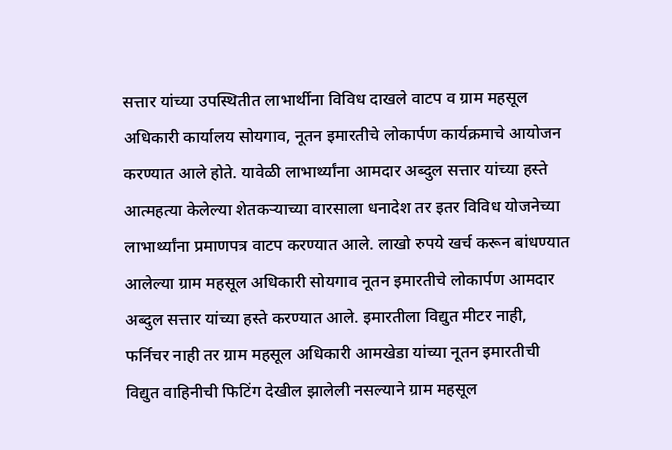सत्तार यांच्या उपस्थितीत लाभार्थीना विविध दाखले वाटप व ग्राम महसूल अधिकारी कार्यालय सोयगाव, नूतन इमारतीचे लोकार्पण कार्यक्रमाचे आयोजन करण्यात आले होते. यावेळी लाभार्थ्यांना आमदार अब्दुल सत्तार यांच्या हस्ते आत्महत्या केलेल्या शेतकऱ्याच्या वारसाला धनादेश तर इतर विविध योजनेच्या लाभार्थ्यांना प्रमाणपत्र वाटप करण्यात आले. लाखो रुपये खर्च करून बांधण्यात आलेल्या ग्राम महसूल अधिकारी सोयगाव नूतन इमारतीचे लोकार्पण आमदार अब्दुल सत्तार यांच्या हस्ते करण्यात आले. इमारतीला विद्युत मीटर नाही, फर्निचर नाही तर ग्राम महसूल अधिकारी आमखेडा यांच्या नूतन इमारतीची विद्युत वाहिनीची फिटिंग देखील झालेली नसल्याने ग्राम महसूल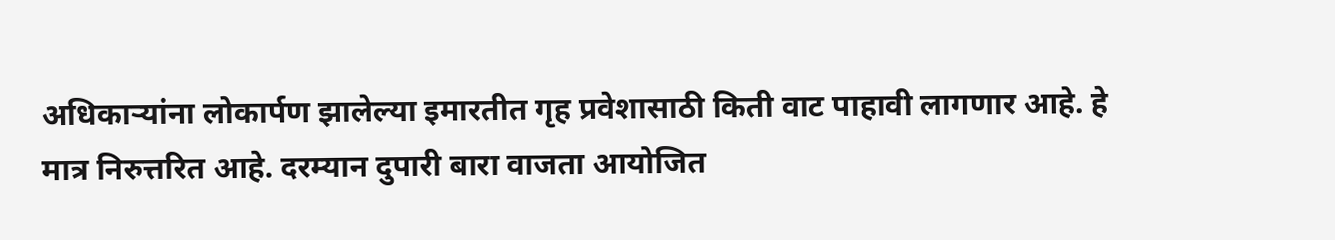अधिकाऱ्यांना लोकार्पण झालेल्या इमारतीत गृह प्रवेशासाठी किती वाट पाहावी लागणार आहे. हे मात्र निरुत्तरित आहे. दरम्यान दुपारी बारा वाजता आयोजित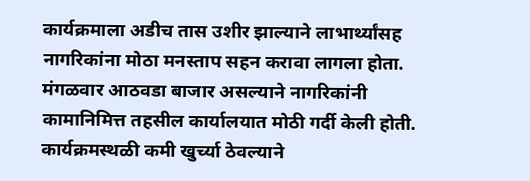कार्यक्रमाला अडीच तास उशीर झाल्याने लाभार्थ्यांसह नागरिकांना मोठा मनस्ताप सहन करावा लागला होता. मंगळवार आठवडा बाजार असल्याने नागरिकांनी कामानिमित्त तहसील कार्यालयात मोठी गर्दी केली होती. कार्यक्रमस्थळी कमी खुर्च्या ठेवल्याने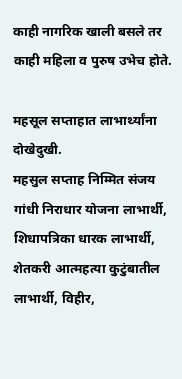काही नागरिक खाली बसले तर काही महिला व पुरुष उभेच होते.

महसूल सप्ताहात लाभार्थ्यांना दोखेदुखी.
महसुल सप्ताह निम्मित संजय गांधी निराधार योजना लाभार्थी, शिधापत्रिका धारक लाभार्थी, शेतकरी आत्महत्या कुटुंबातील लाभार्थी, विहीर,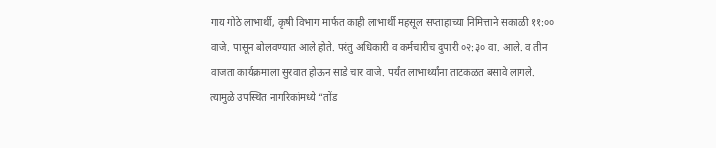गाय गोठे लाभार्थी, कृषी विभाग मार्फत काही लाभार्थी महसूल सप्ताहाच्या निमित्ताने सकाळी ११:०० वाजे. पासून बोलवण्यात आले होते. परंतु अधिकारी व कर्मचारीच दुपारी ०२:३० वा. आले. व तीन वाजता कार्यक्रमाला सुरवात होऊन साडे चार वाजे. पर्यंत लाभार्थ्यांना ताटकळत बसावे लागले. त्यामुळे उपस्थित नागरिकांमध्ये “तोंड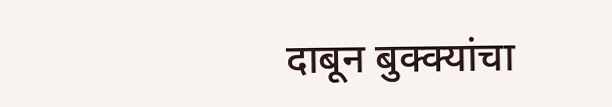दाबून बुक्क्यांचा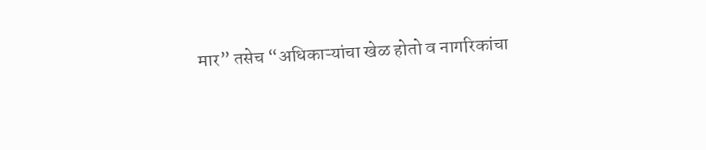मार” तसेच “अधिकाऱ्यांचा खेळ होतो व नागरिकांचा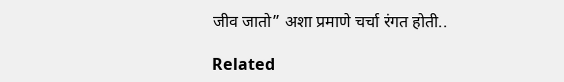जीव जातो” अशा प्रमाणे चर्चा रंगत होती..

Related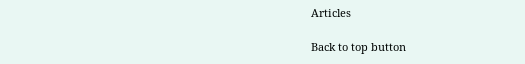Articles

Back to top button